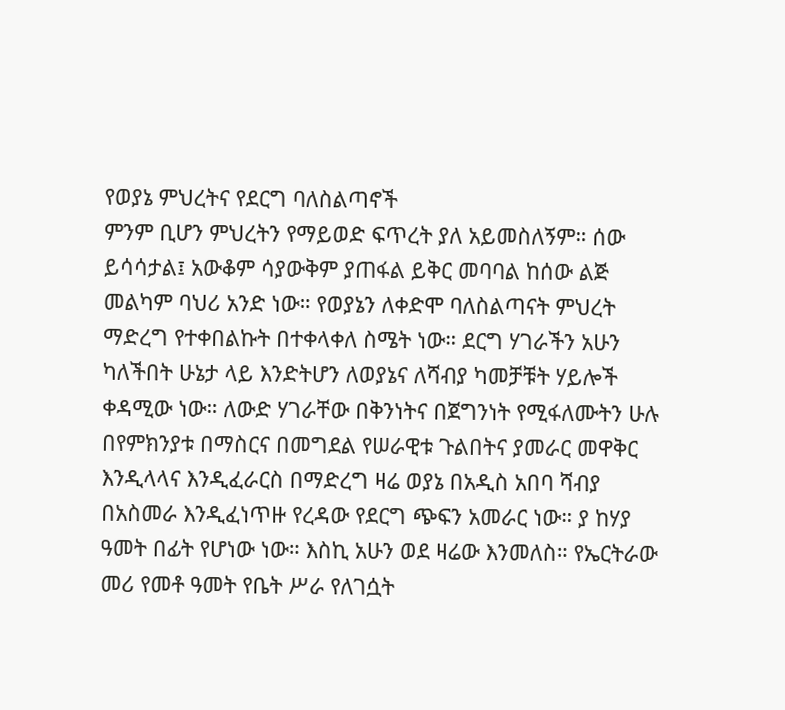የወያኔ ምህረትና የደርግ ባለስልጣኖች
ምንም ቢሆን ምህረትን የማይወድ ፍጥረት ያለ አይመስለኝም። ሰው ይሳሳታል፤ አውቆም ሳያውቅም ያጠፋል ይቅር መባባል ከሰው ልጅ መልካም ባህሪ አንድ ነው። የወያኔን ለቀድሞ ባለስልጣናት ምህረት ማድረግ የተቀበልኩት በተቀላቀለ ስሜት ነው። ደርግ ሃገራችን አሁን ካለችበት ሁኔታ ላይ እንድትሆን ለወያኔና ለሻብያ ካመቻቹት ሃይሎች ቀዳሚው ነው። ለውድ ሃገራቸው በቅንነትና በጀግንነት የሚፋለሙትን ሁሉ በየምክንያቱ በማስርና በመግደል የሠራዊቱ ጉልበትና ያመራር መዋቅር እንዲላላና እንዲፈራርስ በማድረግ ዛሬ ወያኔ በአዲስ አበባ ሻብያ በአስመራ እንዲፈነጥዙ የረዳው የደርግ ጭፍን አመራር ነው። ያ ከሃያ ዓመት በፊት የሆነው ነው። እስኪ አሁን ወደ ዛሬው እንመለስ። የኤርትራው መሪ የመቶ ዓመት የቤት ሥራ የለገሷት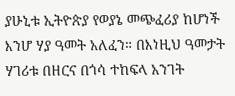ያሁኒቱ ኢትዮጵያ የወያኔ መጭፈሪያ ከሆነች እንሆ ሃያ ዓመት አለፈን። በእነዚህ ዓመታት ሃገሪቱ በዘርና በጎሳ ተከፍላ አንገት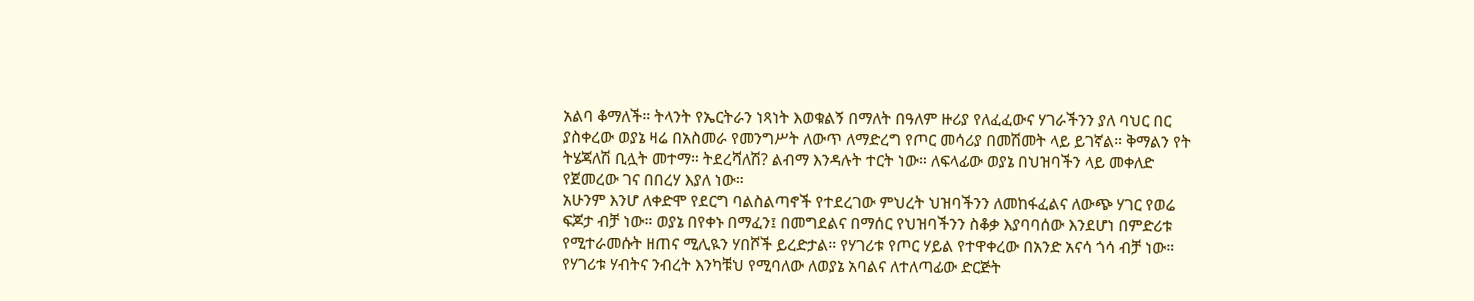አልባ ቆማለች። ትላንት የኤርትራን ነጻነት እወቁልኝ በማለት በዓለም ዙሪያ የለፈፈውና ሃገራችንን ያለ ባህር በር ያስቀረው ወያኔ ዛሬ በአስመራ የመንግሥት ለውጥ ለማድረግ የጦር መሳሪያ በመሽመት ላይ ይገኛል። ቅማልን የት ትሄጃለሽ ቢሏት መተማ። ትደረሻለሽ? ልብማ እንዳሉት ተርት ነው። ለፍላፊው ወያኔ በህዝባችን ላይ መቀለድ የጀመረው ገና በበረሃ እያለ ነው።
አሁንም እንሆ ለቀድሞ የደርግ ባልስልጣኖች የተደረገው ምህረት ህዝባችንን ለመከፋፈልና ለውጭ ሃገር የወሬ ፍጆታ ብቻ ነው። ወያኔ በየቀኑ በማፈን፤ በመግደልና በማሰር የህዝባችንን ስቆቃ እያባባሰው እንደሆነ በምድሪቱ የሚተራመሱት ዘጠና ሚሊዪን ሃበሾች ይረድታል። የሃገሪቱ የጦር ሃይል የተዋቀረው በአንድ አናሳ ጎሳ ብቻ ነው። የሃገሪቱ ሃብትና ንብረት እንካቹህ የሚባለው ለወያኔ አባልና ለተለጣፊው ድርጅት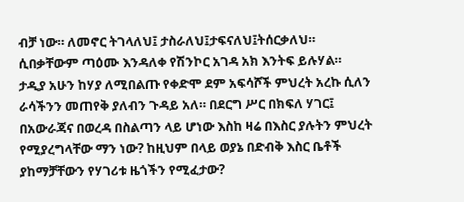ብቻ ነው። ለመኖር ትገላለህ፤ ታስራለህ፤ታፍናለህ፤ትሰርቃለህ። ሲበቃቸውም ጣዕሙ እንዳለቀ የሽንኮር አገዳ አክ እንትፍ ይሉሃል።
ታዲያ አሁን ከሃያ ለሚበልጡ የቀድሞ ደም አፍሳሾች ምህረት አረኩ ሲለን ራሳችንን መጠየቅ ያለብን ጉዳይ አለ። በደርግ ሥር በክፍለ ሃገር፤ በአውራጃና በወረዳ በስልጣን ላይ ሆነው እስከ ዛሬ በእስር ያሉትን ምህረት የሚያረግላቸው ማን ነው? ከዚህም በላይ ወያኔ በድብቅ እስር ቤቶች ያከማቻቸውን የሃገሪቱ ዜጎችን የሚፈታው?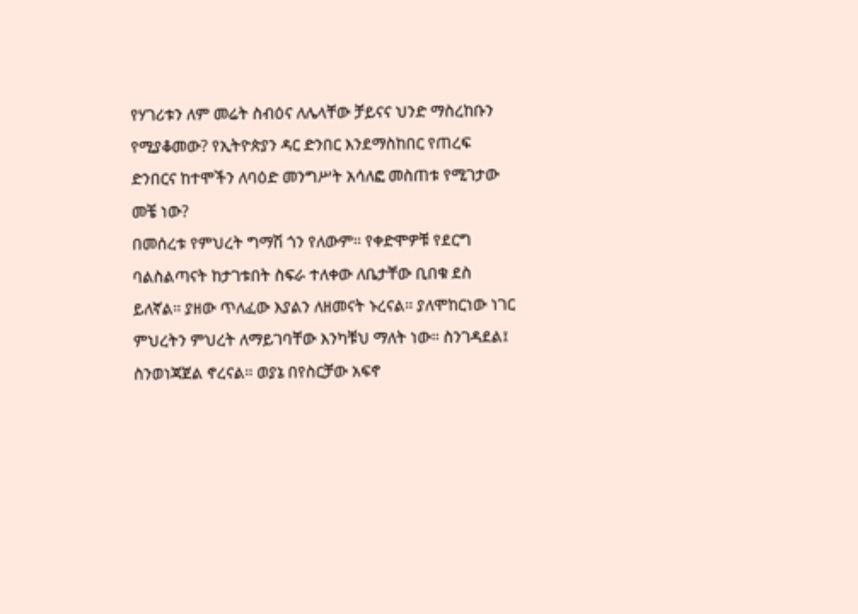የሃገሪቱን ለም መሬት ስብዕና ለሌላቸው ቻይናና ህንድ ማስረከቡን የሚያቆመው? የኢትዮጵያን ዳር ድንበር እንደማስከበር የጠረፍ ድንበርና ከተሞችን ለባዕድ መንግሥት አሳለፎ መስጠቱ የሚገታው መቼ ነው?
በመሰረቱ የምህረት ግማሽ ጎን የለውም። የቀድሞዎቹ የደርግ ባልስልጣናት ከታገቱበት ስፍራ ተለቀው ለቤታቸው ቢበቁ ደስ ይለኛል። ያዘው ጥለፈው እያልን ለዘመናት ኑረናል። ያለሞከርነው ነገር ምህረትን ምህረት ለማይገባቸው እንካቹህ ማለት ነው። ስንገዳደል፤ ስንወነጃጀል ኖረናል። ወያኔ በየስርቻው አፍኖ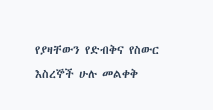የያዛቸውን የድብቅና የስውር እስረኞች ሁሉ መልቀቅ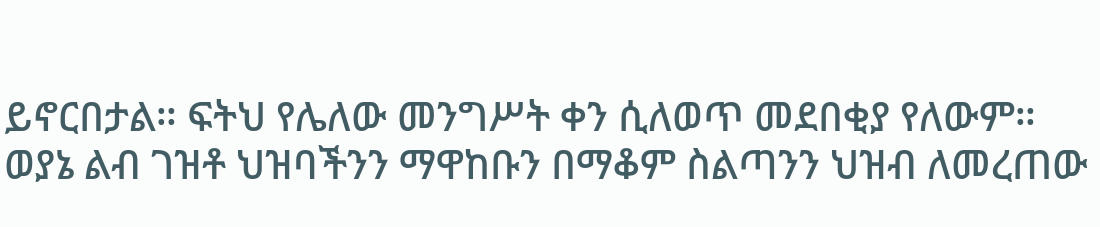ይኖርበታል። ፍትህ የሌለው መንግሥት ቀን ሲለወጥ መደበቂያ የለውም። ወያኔ ልብ ገዝቶ ህዝባችንን ማዋከቡን በማቆም ስልጣንን ህዝብ ለመረጠው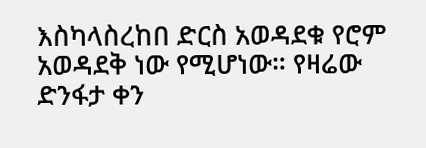እስካላስረከበ ድርስ አወዳደቁ የሮም አወዳደቅ ነው የሚሆነው። የዛሬው ድንፋታ ቀን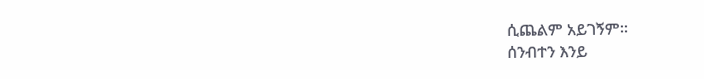ሲጨልም አይገኝም።
ሰንብተን እንይ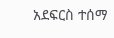አደፍርስ ተሰማ